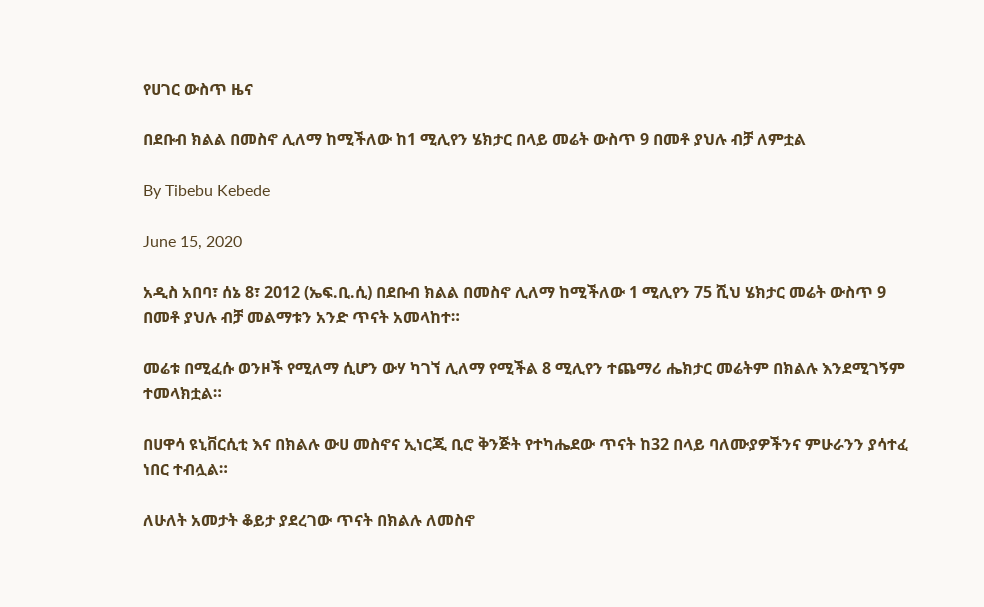የሀገር ውስጥ ዜና

በደቡብ ክልል በመስኖ ሊለማ ከሚችለው ከ1 ሚሊየን ሄክታር በላይ መሬት ውስጥ 9 በመቶ ያህሉ ብቻ ለምቷል

By Tibebu Kebede

June 15, 2020

አዲስ አበባ፣ ሰኔ 8፣ 2012 (ኤፍ.ቢ.ሲ) በደቡብ ክልል በመስኖ ሊለማ ከሚችለው 1 ሚሊየን 75 ሺህ ሄክታር መሬት ውስጥ 9 በመቶ ያህሉ ብቻ መልማቱን አንድ ጥናት አመላከተ።

መሬቱ በሚፈሱ ወንዞች የሚለማ ሲሆን ውሃ ካገኘ ሊለማ የሚችል 8 ሚሊየን ተጨማሪ ሔክታር መሬትም በክልሉ እንደሚገኝም ተመላክቷል።

በሀዋሳ ዩኒቨርሲቲ እና በክልሉ ውሀ መስኖና ኢነርጂ ቢሮ ቅንጅት የተካሔደው ጥናት ከ32 በላይ ባለሙያዎችንና ምሁራንን ያሳተፈ ነበር ተብሏል።

ለሁለት አመታት ቆይታ ያደረገው ጥናት በክልሉ ለመስኖ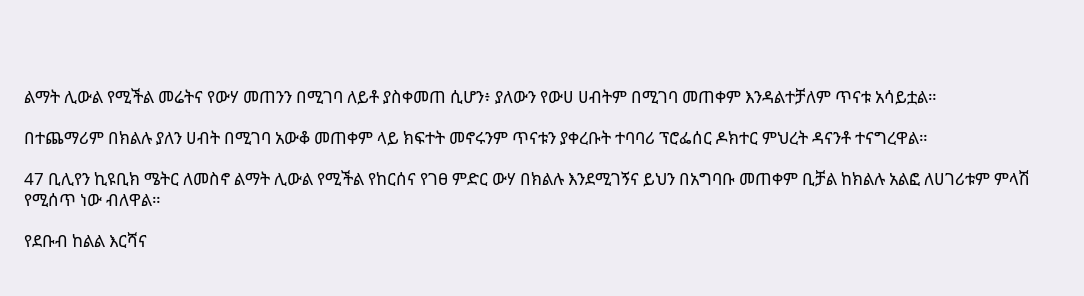ልማት ሊውል የሚችል መሬትና የውሃ መጠንን በሚገባ ለይቶ ያስቀመጠ ሲሆን፥ ያለውን የውሀ ሀብትም በሚገባ መጠቀም እንዳልተቻለም ጥናቱ አሳይቷል።

በተጨማሪም በክልሉ ያለን ሀብት በሚገባ አውቆ መጠቀም ላይ ክፍተት መኖሩንም ጥናቱን ያቀረቡት ተባባሪ ፕሮፌሰር ዶክተር ምህረት ዳናንቶ ተናግረዋል።

47 ቢሊየን ኪዩቢክ ሜትር ለመስኖ ልማት ሊውል የሚችል የከርሰና የገፀ ምድር ውሃ በክልሉ እንደሚገኝና ይህን በአግባቡ መጠቀም ቢቻል ከክልሉ አልፎ ለሀገሪቱም ምላሽ የሚሰጥ ነው ብለዋል።

የደቡብ ከልል እርሻና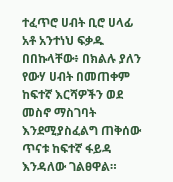ተፈጥሮ ሀብት ቢሮ ሀላፊ አቶ አንተነህ ፍቃዱ በበኩላቸው፥ በክልሉ ያለን የውሃ ሀብት በመጠቀም ከፍተኛ እርሻዎችን ወደ መስኖ ማስገባት እንደሚያስፈልግ ጠቅሰው ጥናቱ ከፍተኛ ፋይዳ እንዳለው ገልፀዋል።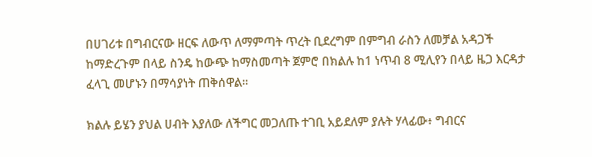በሀገሪቱ በግብርናው ዘርፍ ለውጥ ለማምጣት ጥረት ቢደረግም በምግብ ራስን ለመቻል አዳጋች ከማድረጉም በላይ ስንዴ ከውጭ ከማስመጣት ጀምሮ በክልሉ ከ1 ነጥብ 8 ሚሊየን በላይ ዜጋ እርዳታ ፈላጊ መሆኑን በማሳያነት ጠቅሰዋል።

ክልሉ ይሄን ያህል ሀብት እያለው ለችግር መጋለጡ ተገቢ አይደለም ያሉት ሃላፊው፥ ግብርና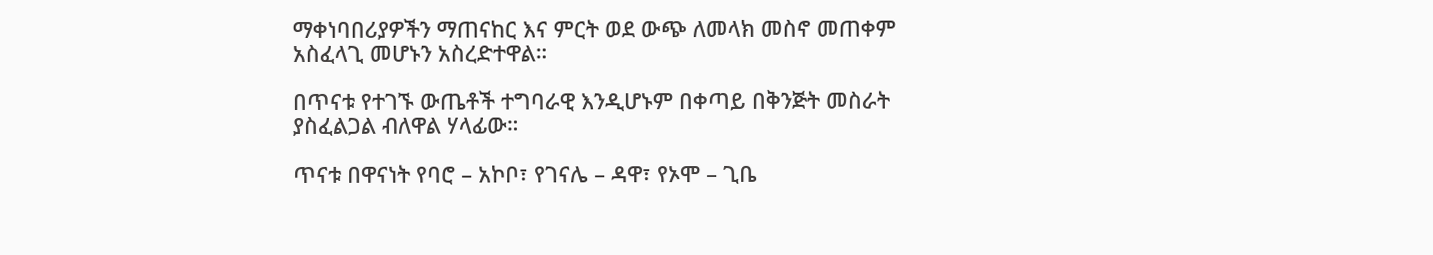ማቀነባበሪያዎችን ማጠናከር እና ምርት ወደ ውጭ ለመላክ መስኖ መጠቀም አስፈላጊ መሆኑን አስረድተዋል።

በጥናቱ የተገኙ ውጤቶች ተግባራዊ እንዲሆኑም በቀጣይ በቅንጅት መስራት ያስፈልጋል ብለዋል ሃላፊው።

ጥናቱ በዋናነት የባሮ – አኮቦ፣ የገናሌ – ዳዋ፣ የኦሞ – ጊቤ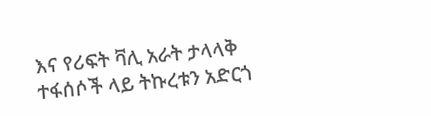እና የሪፍት ቫሊ አራት ታላላቅ ተፋሰሶች ላይ ትኩረቱን አድርጎ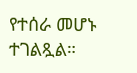የተሰራ መሆኑ ተገልጿል።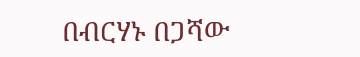በብርሃኑ በጋሻው